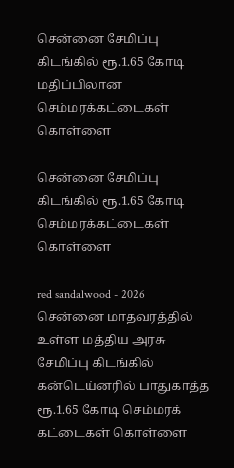சென்னை சேமிப்பு கிடங்கில் ரூ.1.65 கோடி மதிப்பிலான செம்மரக்கட்டைகள் கொள்ளை

சென்னை சேமிப்பு கிடங்கில் ரூ.1.65 கோடி செம்மரக்கட்டைகள் கொள்ளை

red sandalwood - 2026
சென்னை மாதவரத்தில் உள்ள மத்திய அரசு சேமிப்பு கிடங்கில் கன்டெய்னரில் பாதுகாத்த ரூ.1.65 கோடி செம்மரக் கட்டைகள் கொள்ளை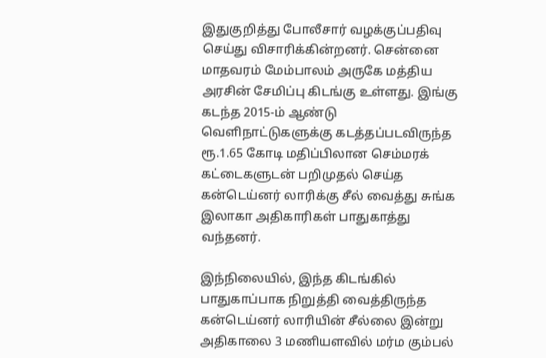இதுகுறித்து போலீசார் வழக்குப்பதிவு செய்து விசாரிக்கின்றனர். சென்னை மாதவரம் மேம்பாலம் அருகே மத்திய அரசின் சேமிப்பு கிடங்கு உள்ளது. இங்கு கடந்த 2015-ம் ஆண்டு வெளிநாட்டுகளுக்கு கடத்தப்படவிருந்த ரூ.1.65 கோடி மதிப்பிலான செம்மரக் கட்டைகளுடன் பறிமுதல் செய்த கன்டெய்னர் லாரிக்கு சீல் வைத்து சுங்க இலாகா அதிகாரிகள் பாதுகாத்து வந்தனர்.

இந்நிலையில், இந்த கிடங்கில் பாதுகாப்பாக நிறுத்தி வைத்திருந்த கன்டெய்னர் லாரியின் சீல்லை இன்று அதிகாலை 3 மணியளவில் மர்ம கும்பல்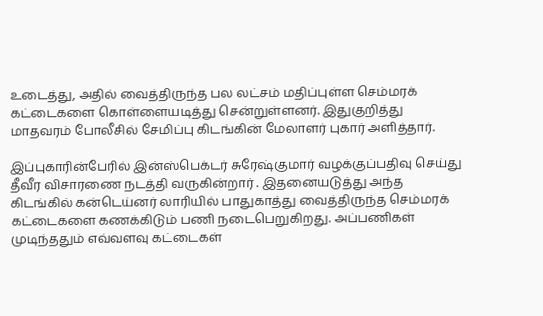உடைத்து, அதில் வைத்திருந்த பல லட்சம் மதிப்புள்ள செம்மரக் கட்டைகளை கொள்ளையடித்து சென்றுள்ளனர். இதுகுறித்து மாதவரம் போலீசில் சேமிப்பு கிடங்கின் மேலாளர் புகார் அளித்தார்.

இப்புகாரின்பேரில் இன்ஸ்பெக்டர் சுரேஷ்குமார் வழக்குப்பதிவு செய்து தீவீர விசாரணை நடத்தி வருகின்றார் . இதனையடுத்து அந்த கிடங்கில் கன்டெய்னர் லாரியில் பாதுகாத்து வைத்திருந்த செம்மரக் கட்டைகளை கணக்கிடும் பணி நடைபெறுகிறது. அப்பணிகள் முடிந்ததும் எவ்வளவு கட்டைகள்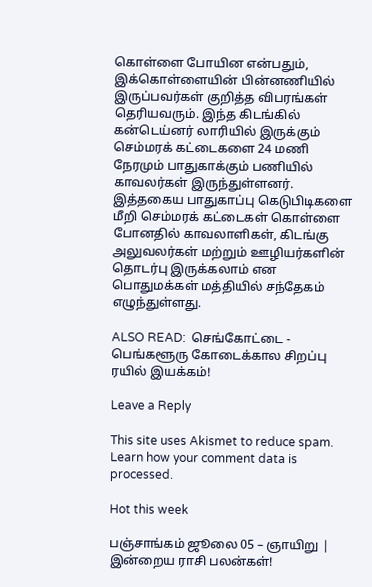கொள்ளை போயின என்பதும், இக்கொள்ளையின் பின்னணியில் இருப்பவர்கள் குறித்த விபரங்கள் தெரியவரும். இந்த கிடங்கில் கன்டெய்னர் லாரியில் இருக்கும் செம்மரக் கட்டைகளை 24 மணி நேரமும் பாதுகாக்கும் பணியில் காவலர்கள் இருந்துள்ளனர். இத்தகைய பாதுகாப்பு கெடுபிடிகளை மீறி செம்மரக் கட்டைகள் கொள்ளை போனதில் காவலாளிகள், கிடங்கு அலுவலர்கள் மற்றும் ஊழியர்களின் தொடர்பு இருக்கலாம் என பொதுமக்கள் மத்தியில் சந்தேகம் எழுந்துள்ளது.

ALSO READ:  செங்கோட்டை - பெங்களூரு கோடைக்கால சிறப்பு ரயில் இயக்கம்!

Leave a Reply

This site uses Akismet to reduce spam. Learn how your comment data is processed.

Hot this week

பஞ்சாங்கம் ஜூலை 05 – ஞாயிறு | இன்றைய ராசி பலன்கள்!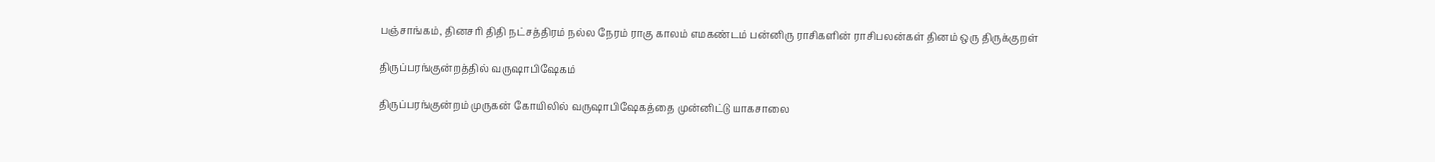பஞ்சாங்கம், தினசரி திதி நட்சத்திரம் நல்ல நேரம் ராகு காலம் எமகண்டம் பன்னிரு ராசிகளின் ராசிபலன்கள் தினம் ஒரு திருக்குறள்

திருப்பரங்குன்றத்தில் வருஷாபிஷேகம்

திருப்பரங்குன்றம் முருகன் கோயிலில் வருஷாபிஷேகத்தை முன்னிட்டு யாகசாலை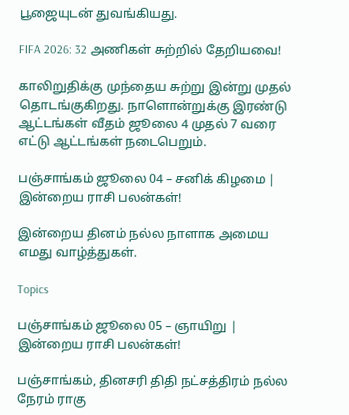பூஜையுடன் துவங்கியது.

FIFA 2026: 32 அணிகள் சுற்றில் தேறியவை!

காலிறுதிக்கு முந்தைய சுற்று இன்று முதல் தொடங்குகிறது. நாளொன்றுக்கு இரண்டு ஆட்டங்கள் வீதம் ஜூலை 4 முதல் 7 வரை எட்டு ஆட்டங்கள் நடைபெறும்.

பஞ்சாங்கம் ஜூலை 04 – சனிக் கிழமை | இன்றைய ராசி பலன்கள்!

இன்றைய தினம் நல்ல நாளாக அமைய எமது வாழ்த்துகள்.

Topics

பஞ்சாங்கம் ஜூலை 05 – ஞாயிறு | இன்றைய ராசி பலன்கள்!

பஞ்சாங்கம், தினசரி திதி நட்சத்திரம் நல்ல நேரம் ராகு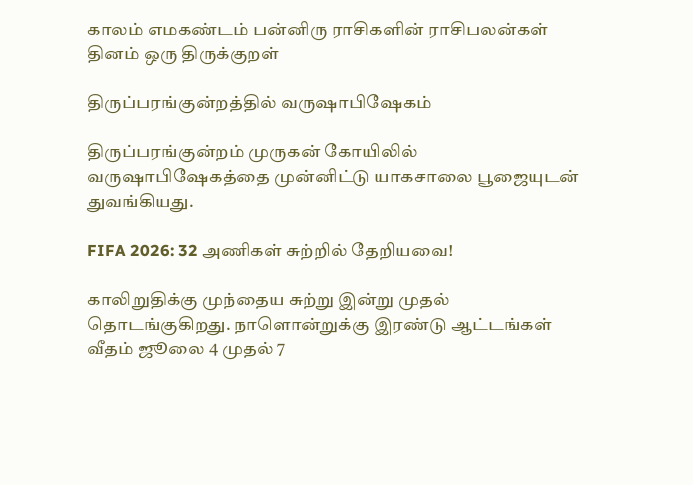காலம் எமகண்டம் பன்னிரு ராசிகளின் ராசிபலன்கள் தினம் ஒரு திருக்குறள்

திருப்பரங்குன்றத்தில் வருஷாபிஷேகம்

திருப்பரங்குன்றம் முருகன் கோயிலில் வருஷாபிஷேகத்தை முன்னிட்டு யாகசாலை பூஜையுடன் துவங்கியது.

FIFA 2026: 32 அணிகள் சுற்றில் தேறியவை!

காலிறுதிக்கு முந்தைய சுற்று இன்று முதல் தொடங்குகிறது. நாளொன்றுக்கு இரண்டு ஆட்டங்கள் வீதம் ஜூலை 4 முதல் 7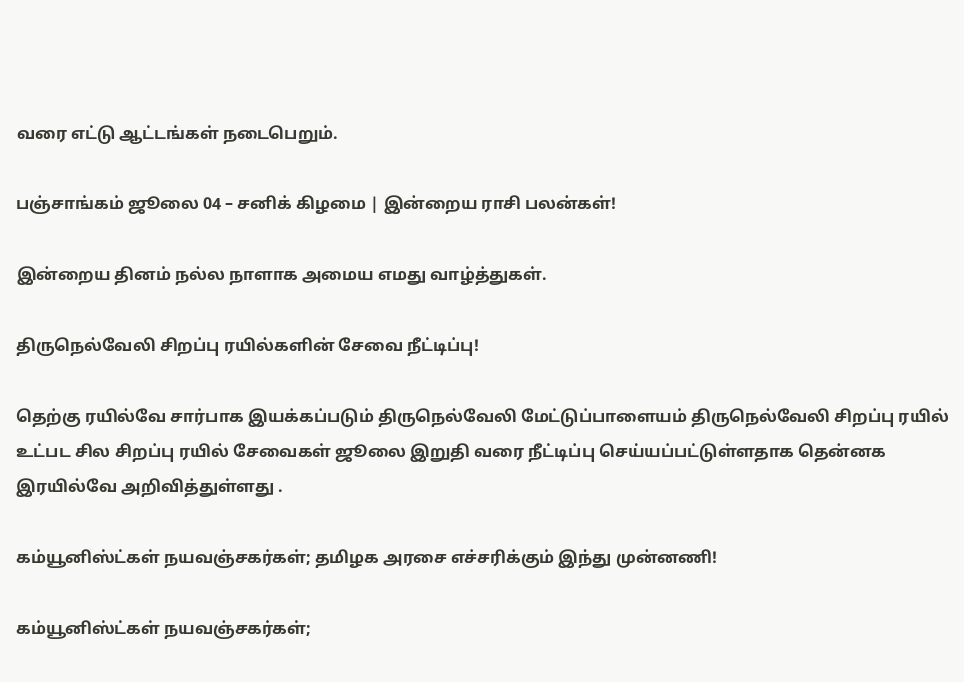வரை எட்டு ஆட்டங்கள் நடைபெறும்.

பஞ்சாங்கம் ஜூலை 04 – சனிக் கிழமை | இன்றைய ராசி பலன்கள்!

இன்றைய தினம் நல்ல நாளாக அமைய எமது வாழ்த்துகள்.

திருநெல்வேலி சிறப்பு ரயில்களின் சேவை நீட்டிப்பு!

தெற்கு ரயில்வே சார்பாக இயக்கப்படும் திருநெல்வேலி மேட்டுப்பாளையம் திருநெல்வேலி சிறப்பு ரயில் உட்பட சில சிறப்பு ரயில் சேவைகள் ஜூலை இறுதி வரை நீட்டிப்பு செய்யப்பட்டுள்ளதாக தென்னக இரயில்வே அறிவித்துள்ளது .

கம்யூனிஸ்ட்கள் நயவஞ்சகர்கள்; தமிழக அரசை எச்சரிக்கும் இந்து முன்னணி!

கம்யூனிஸ்ட்கள் நயவஞ்சகர்கள்;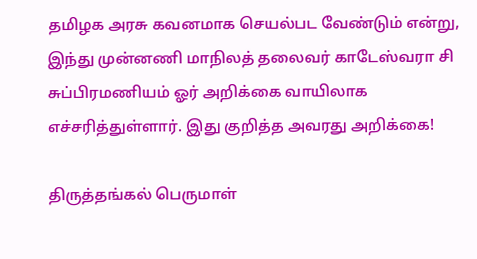தமிழக அரசு கவனமாக செயல்பட வேண்டும் என்று, இந்து முன்னணி மாநிலத் தலைவர் காடேஸ்வரா சி சுப்பிரமணியம் ஓர் அறிக்கை வாயிலாக எச்சரித்துள்ளார். இது குறித்த அவரது அறிக்கை!

திருத்தங்கல் பெருமாள்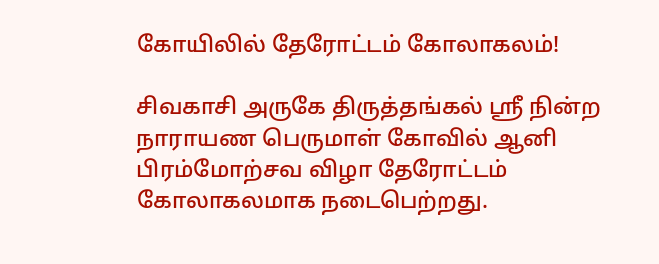கோயிலில் தேரோட்டம் கோலாகலம்!

சிவகாசி அருகே திருத்தங்கல் ஸ்ரீ நின்ற நாராயண பெருமாள் கோவில் ஆனி பிரம்மோற்சவ விழா தேரோட்டம் கோலாகலமாக நடைபெற்றது.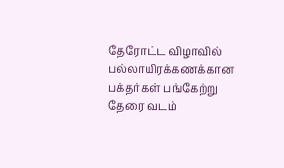தேரோட்ட விழாவில் பல்லாயிரக்கணக்கான பக்தர்கள் பங்கேற்று தேரை வடம்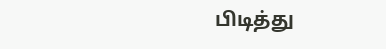பிடித்து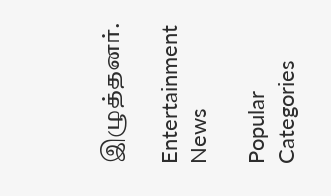இழுத்தனர்.

Entertainment News

Popular Categories